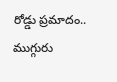రోడ్డు ప్రమాదం.. ముగ్గురు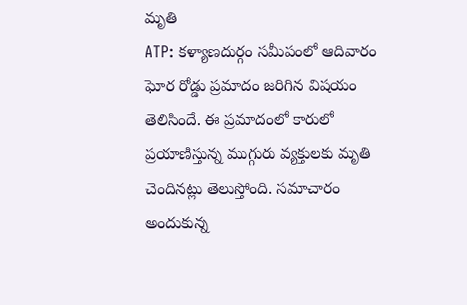మృతి
ATP: కళ్యాణదుర్గం సమీపంలో ఆదివారం ఘోర రోడ్డు ప్రమాదం జరిగిన విషయం తెలిసిందే. ఈ ప్రమాదంలో కారులో ప్రయాణిస్తున్న ముగ్గురు వ్యక్తులకు మృతి చెందినట్లు తెలుస్తోంది. సమాచారం అందుకున్న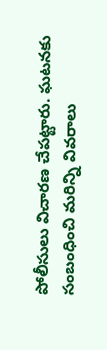పోలీసులు విచారణ చేపట్టారు. ఘటనకు సంబంధించి మరిన్ని వివరాలు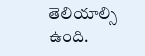తెలియాల్సి ఉంది.